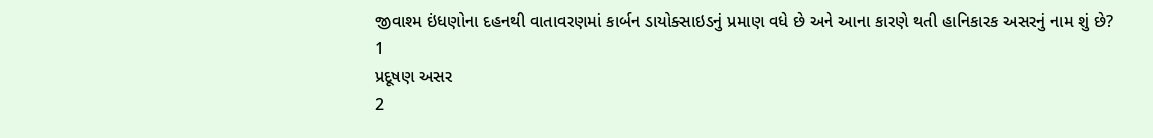જીવાશ્મ ઇંધણોના દહનથી વાતાવરણમાં કાર્બન ડાયોક્સાઇડનું પ્રમાણ વધે છે અને આના કારણે થતી હાનિકારક અસરનું નામ શું છે?
1
પ્રદૂષણ અસર
2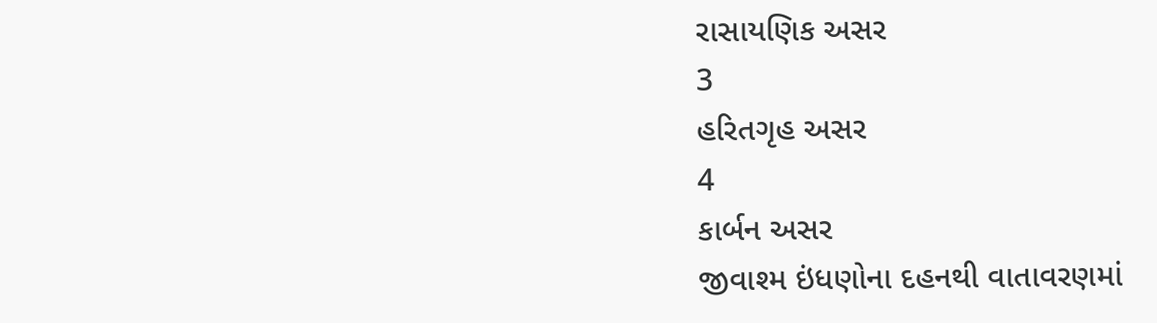રાસાયણિક અસર
3
હરિતગૃહ અસર
4
કાર્બન અસર
જીવાશ્મ ઇંધણોના દહનથી વાતાવરણમાં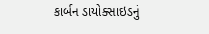કાર્બન ડાયોક્સાઇડનું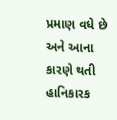પ્રમાણ વધે છે અને આના કારણે થતી હાનિકારક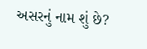અસરનું નામ શું છે?